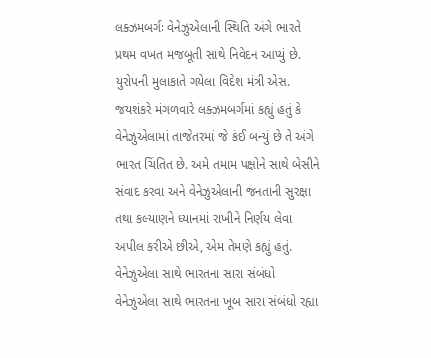લક્ઝમબર્ગઃ વેનેઝુએલાની સ્થિતિ અંગે ભારતે પ્રથમ વખત મજબૂતી સાથે નિવેદન આપ્યું છે. યુરોપની મુલાકાતે ગયેલા વિદેશ મંત્રી એસ. જયશંકરે મંગળવારે લક્ઝમબર્ગમાં કહ્યું હતું કે વેનેઝુએલામાં તાજેતરમાં જે કંઈ બન્યું છે તે અંગે ભારત ચિંતિત છે. અમે તમામ પક્ષોને સાથે બેસીને સંવાદ કરવા અને વેનેઝુએલાની જનતાની સુરક્ષા તથા કલ્યાણને ધ્યાનમાં રાખીને નિર્ણય લેવા અપીલ કરીએ છીએ, એમ તેમણે કહ્યું હતું.
વેનેઝુએલા સાથે ભારતના સારા સંબંધો
વેનેઝુએલા સાથે ભારતના ખૂબ સારા સંબંધો રહ્યા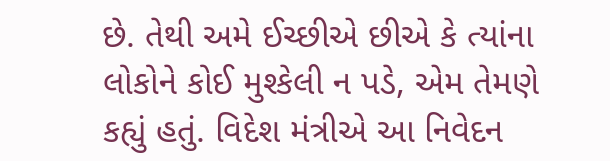છે. તેથી અમે ઈચ્છીએ છીએ કે ત્યાંના લોકોને કોઈ મુશ્કેલી ન પડે, એમ તેમણે કહ્યું હતું. વિદેશ મંત્રીએ આ નિવેદન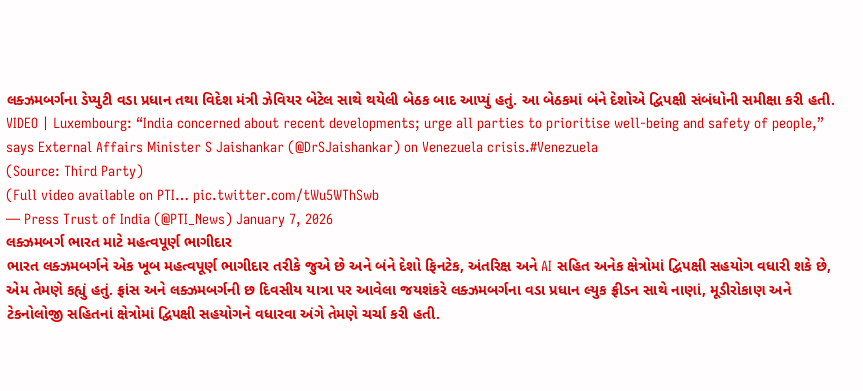લક્ઝમબર્ગના ડેપ્યુટી વડા પ્રધાન તથા વિદેશ મંત્રી ઝેવિયર બેટેલ સાથે થયેલી બેઠક બાદ આપ્યું હતું. આ બેઠકમાં બંને દેશોએ દ્વિપક્ષી સંબંધોની સમીક્ષા કરી હતી.
VIDEO | Luxembourg: “India concerned about recent developments; urge all parties to prioritise well-being and safety of people,” says External Affairs Minister S Jaishankar (@DrSJaishankar) on Venezuela crisis.#Venezuela
(Source: Third Party)
(Full video available on PTI… pic.twitter.com/tWu5WThSwb
— Press Trust of India (@PTI_News) January 7, 2026
લક્ઝમબર્ગ ભારત માટે મહત્વપૂર્ણ ભાગીદાર
ભારત લક્ઝમબર્ગને એક ખૂબ મહત્વપૂર્ણ ભાગીદાર તરીકે જુએ છે અને બંને દેશો ફિનટેક, અંતરિક્ષ અને AI સહિત અનેક ક્ષેત્રોમાં દ્વિપક્ષી સહયોગ વધારી શકે છે, એમ તેમણે કહ્યું હતું. ફ્રાંસ અને લક્ઝમબર્ગની છ દિવસીય યાત્રા પર આવેલા જયશંકરે લક્ઝમબર્ગના વડા પ્રધાન લ્યુક ફ્રીડન સાથે નાણાં, મૂડીરોકાણ અને ટેકનોલોજી સહિતનાં ક્ષેત્રોમાં દ્વિપક્ષી સહયોગને વધારવા અંગે તેમણે ચર્ચા કરી હતી.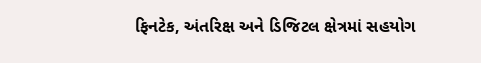ફિનટેક, અંતરિક્ષ અને ડિજિટલ ક્ષેત્રમાં સહયોગ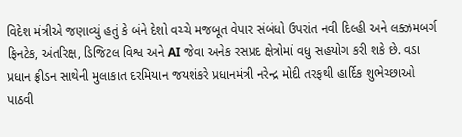વિદેશ મંત્રીએ જણાવ્યું હતું કે બંને દેશો વચ્ચે મજબૂત વેપાર સંબંધો ઉપરાંત નવી દિલ્હી અને લક્ઝમબર્ગ ફિનટેક, અંતરિક્ષ, ડિજિટલ વિશ્વ અને AI જેવા અનેક રસપ્રદ ક્ષેત્રોમાં વધુ સહયોગ કરી શકે છે. વડા પ્રધાન ફ્રીડન સાથેની મુલાકાત દરમિયાન જયશંકરે પ્રધાનમંત્રી નરેન્દ્ર મોદી તરફથી હાર્દિક શુભેચ્છાઓ પાઠવી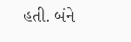હતી. બંને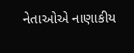નેતાઓએ નાણાકીય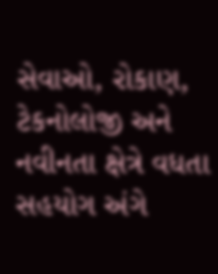સેવાઓ, રોકાણ, ટેકનોલોજી અને નવીનતા ક્ષેત્રે વધતા સહયોગ અંગે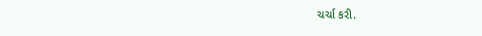ચર્ચા કરી.